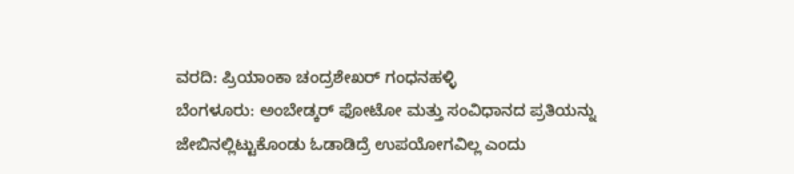ವರದಿ: ಪ್ರಿಯಾಂಕಾ ಚಂದ್ರಶೇಖರ್ ಗಂಧನಹಳ್ಳಿ
ಬೆಂಗಳೂರು: ಅಂಬೇಡ್ಕರ್ ಫೋಟೋ ಮತ್ತು ಸಂವಿಧಾನದ ಪ್ರತಿಯನ್ನು ಜೇಬಿನಲ್ಲಿಟ್ಟುಕೊಂಡು ಓಡಾಡಿದ್ರೆ ಉಪಯೋಗವಿಲ್ಲ ಎಂದು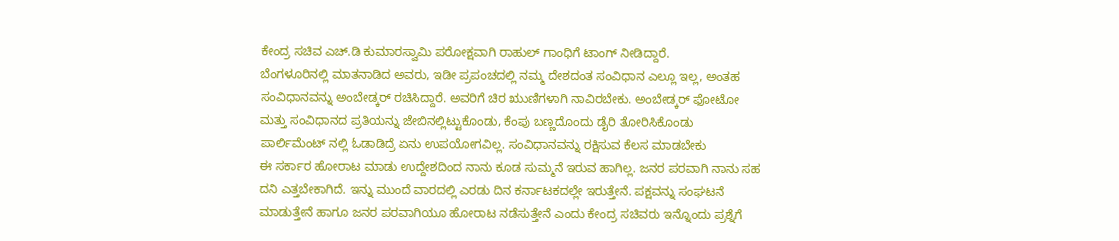ಕೇಂದ್ರ ಸಚಿವ ಎಚ್.ಡಿ ಕುಮಾರಸ್ವಾಮಿ ಪರೋಕ್ಷವಾಗಿ ರಾಹುಲ್ ಗಾಂಧಿಗೆ ಟಾಂಗ್ ನೀಡಿದ್ದಾರೆ.
ಬೆಂಗಳೂರಿನಲ್ಲಿ ಮಾತನಾಡಿದ ಅವರು, ಇಡೀ ಪ್ರಪಂಚದಲ್ಲಿ ನಮ್ಮ ದೇಶದಂತ ಸಂವಿಧಾನ ಎಲ್ಲೂ ಇಲ್ಲ, ಅಂತಹ ಸಂವಿಧಾನವನ್ನು ಅಂಬೇಡ್ಕರ್ ರಚಿಸಿದ್ದಾರೆ. ಅವರಿಗೆ ಚಿರ ಋುಣಿಗಳಾಗಿ ನಾವಿರಬೇಕು. ಅಂಬೇಡ್ಕರ್ ಫೋಟೋ ಮತ್ತು ಸಂವಿಧಾನದ ಪ್ರತಿಯನ್ನು ಜೇಬಿನಲ್ಲಿಟ್ಟುಕೊಂಡು, ಕೆಂಪು ಬಣ್ಣದೊಂದು ಡೈರಿ ತೋರಿಸಿಕೊಂಡು ಪಾರ್ಲಿಮೆಂಟ್ ನಲ್ಲಿ ಓಡಾಡಿದ್ರೆ ಏನು ಉಪಯೋಗವಿಲ್ಲ. ಸಂವಿಧಾನವನ್ನು ರಕ್ಷಿಸುವ ಕೆಲಸ ಮಾಡಬೇಕು
ಈ ಸರ್ಕಾರ ಹೋರಾಟ ಮಾಡು ಉದ್ದೇಶದಿಂದ ನಾನು ಕೂಡ ಸುಮ್ಮನೆ ಇರುವ ಹಾಗಿಲ್ಲ. ಜನರ ಪರವಾಗಿ ನಾನು ಸಹ ದನಿ ಎತ್ತಬೇಕಾಗಿದೆ. ಇನ್ನು ಮುಂದೆ ವಾರದಲ್ಲಿ ಎರಡು ದಿನ ಕರ್ನಾಟಕದಲ್ಲೇ ಇರುತ್ತೇನೆ. ಪಕ್ಷವನ್ನು ಸಂಘಟನೆ ಮಾಡುತ್ತೇನೆ ಹಾಗೂ ಜನರ ಪರವಾಗಿಯೂ ಹೋರಾಟ ನಡೆಸುತ್ತೇನೆ ಎಂದು ಕೇಂದ್ರ ಸಚಿವರು ಇನ್ನೊಂದು ಪ್ರಶ್ನೆಗೆ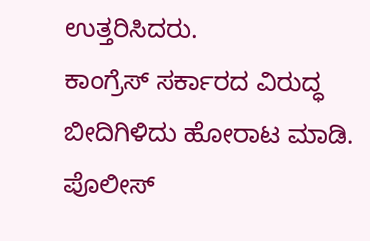ಉತ್ತರಿಸಿದರು.
ಕಾಂಗ್ರೆಸ್ ಸರ್ಕಾರದ ವಿರುದ್ಧ ಬೀದಿಗಿಳಿದು ಹೋರಾಟ ಮಾಡಿ. ಪೊಲೀಸ್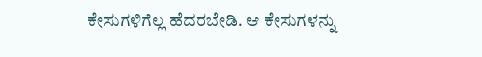ಕೇಸುಗಳಿಗೆಲ್ಲ ಹೆದರಬೇಡಿ. ಆ ಕೇಸುಗಳನ್ನು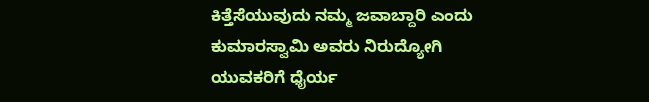ಕಿತ್ತೆಸೆಯುವುದು ನಮ್ಮ ಜವಾಬ್ದಾರಿ ಎಂದು ಕುಮಾರಸ್ವಾಮಿ ಅವರು ನಿರುದ್ಯೋಗಿ ಯುವಕರಿಗೆ ಧೈರ್ಯ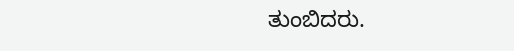ತುಂಬಿದರು.